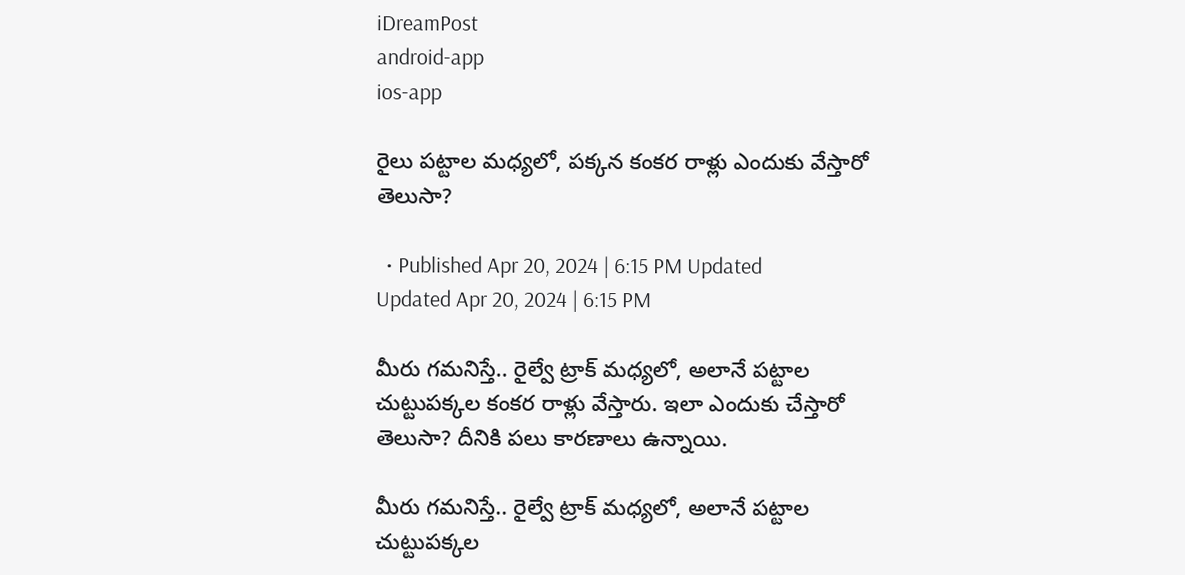iDreamPost
android-app
ios-app

రైలు పట్టాల మధ్యలో, పక్కన కంకర రాళ్లు ఎందుకు వేస్తారో తెలుసా?

  • Published Apr 20, 2024 | 6:15 PM Updated Updated Apr 20, 2024 | 6:15 PM

మీరు గమనిస్తే.. రైల్వే ట్రాక్ మధ్యలో, అలానే పట్టాల చుట్టుపక్కల కంకర రాళ్లు వేస్తారు. ఇలా ఎందుకు చేస్తారో తెలుసా? దీనికి పలు కారణాలు ఉన్నాయి.

మీరు గమనిస్తే.. రైల్వే ట్రాక్ మధ్యలో, అలానే పట్టాల చుట్టుపక్కల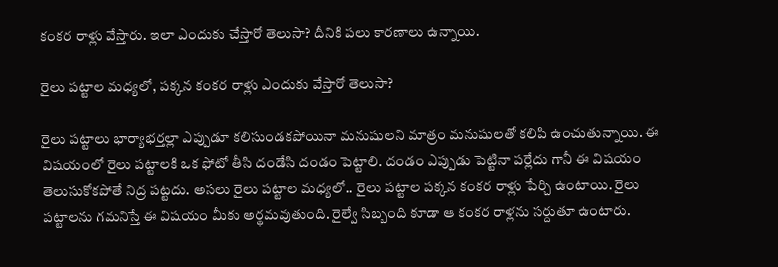కంకర రాళ్లు వేస్తారు. ఇలా ఎందుకు చేస్తారో తెలుసా? దీనికి పలు కారణాలు ఉన్నాయి.

రైలు పట్టాల మధ్యలో, పక్కన కంకర రాళ్లు ఎందుకు వేస్తారో తెలుసా?

రైలు పట్టాలు భార్యాభర్తల్లా ఎప్పుడూ కలిసుండకపోయినా మనుషులని మాత్రం మనుషులతో కలిపి ఉంచుతున్నాయి. ఈ విషయంలో రైలు పట్టాలకి ఒక ఫోటో తీసి దండేసి దండం పెట్టాలి. దండం ఎప్పుడు పెట్టినా పర్లేదు గానీ ఈ విషయం తెలుసుకోకపోతే నిద్ర పట్టదు. అసలు రైలు పట్టాల మధ్యలో.. రైలు పట్టాల పక్కన కంకర రాళ్లు పేర్చి ఉంటాయి. రైలు పట్టాలను గమనిస్తే ఈ విషయం మీకు అర్థమవుతుంది. రైల్వే సిబ్బంది కూడా ఆ కంకర రాళ్లను సర్దుతూ ఉంటారు.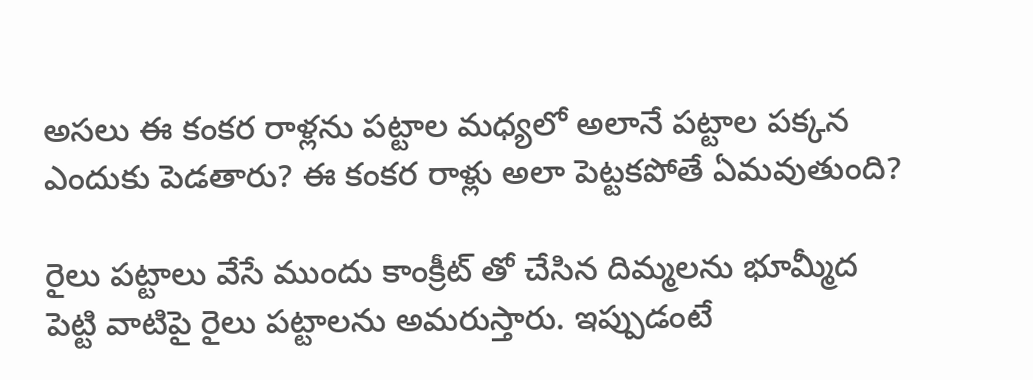అసలు ఈ కంకర రాళ్లను పట్టాల మధ్యలో అలానే పట్టాల పక్కన ఎందుకు పెడతారు? ఈ కంకర రాళ్లు అలా పెట్టకపోతే ఏమవుతుంది?

రైలు పట్టాలు వేసే ముందు కాంక్రీట్ తో చేసిన దిమ్మలను భూమ్మీద పెట్టి వాటిపై రైలు పట్టాలను అమరుస్తారు. ఇప్పుడంటే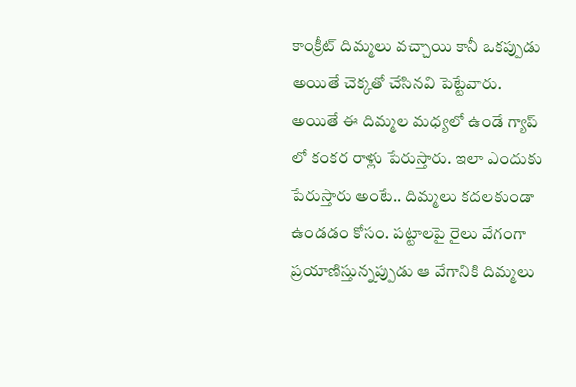కాంక్రీట్ దిమ్మలు వచ్చాయి కానీ ఒకప్పుడు అయితే చెక్కతో చేసినవి పెట్టేవారు. అయితే ఈ దిమ్మల మధ్యలో ఉండే గ్యాప్ లో కంకర రాళ్లు పేరుస్తారు. ఇలా ఎందుకు పేరుస్తారు అంటే.. దిమ్మలు కదలకుండా ఉండడం కోసం. పట్టాలపై రైలు వేగంగా ప్రయాణిస్తున్నప్పుడు ఆ వేగానికి దిమ్మలు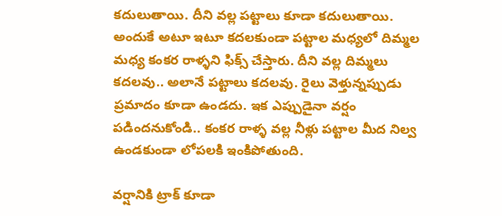కదులుతాయి. దీని వల్ల పట్టాలు కూడా కదులుతాయి. అందుకే అటూ ఇటూ కదలకుండా పట్టాల మధ్యలో దిమ్మల మధ్య కంకర రాళ్ళని ఫిక్స్ చేస్తారు. దీని వల్ల దిమ్మలు కదలవు.. అలానే పట్టాలు కదలవు. రైలు వెళ్తున్నప్పుడు ప్రమాదం కూడా ఉండదు. ఇక ఎప్పుడైనా వర్షం పడిందనుకోండి.. కంకర రాళ్ళ వల్ల నీళ్లు పట్టాల మీద నిల్వ ఉండకుండా లోపలకి ఇంకిపోతుంది.

వర్షానికి ట్రాక్ కూడా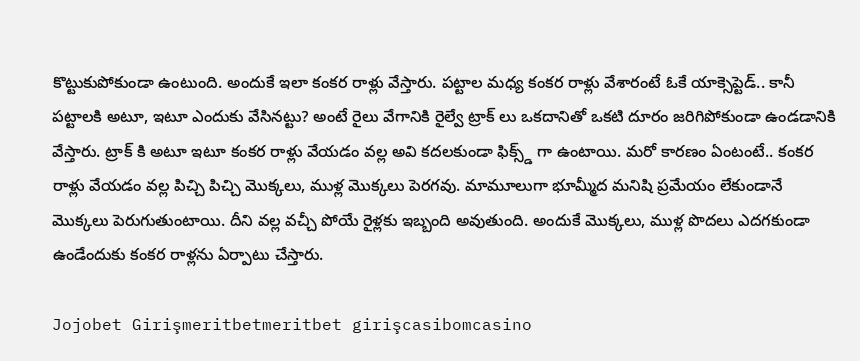కొట్టుకుపోకుండా ఉంటుంది. అందుకే ఇలా కంకర రాళ్లు వేస్తారు. పట్టాల మధ్య కంకర రాళ్లు వేశారంటే ఓకే యాక్సెప్టెడ్.. కానీ పట్టాలకి అటూ, ఇటూ ఎందుకు వేసినట్టు? అంటే రైలు వేగానికి రైల్వే ట్రాక్ లు ఒకదానితో ఒకటి దూరం జరిగిపోకుండా ఉండడానికి వేస్తారు. ట్రాక్ కి అటూ ఇటూ కంకర రాళ్లు వేయడం వల్ల అవి కదలకుండా ఫిక్స్డ్ గా ఉంటాయి. మరో కారణం ఏంటంటే.. కంకర రాళ్లు వేయడం వల్ల పిచ్చి పిచ్చి మొక్కలు, ముళ్ల మొక్కలు పెరగవు. మామూలుగా భూమ్మీద మనిషి ప్రమేయం లేకుండానే మొక్కలు పెరుగుతుంటాయి. దీని వల్ల వచ్చీ పోయే రైళ్లకు ఇబ్బంది అవుతుంది. అందుకే మొక్కలు, ముళ్ల పొదలు ఎదగకుండా ఉండేందుకు కంకర రాళ్లను ఏర్పాటు చేస్తారు.

Jojobet Girişmeritbetmeritbet girişcasibomcasino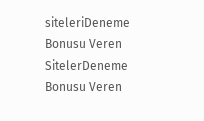siteleriDeneme Bonusu Veren SitelerDeneme Bonusu Veren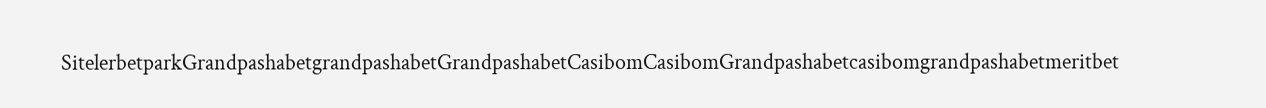SitelerbetparkGrandpashabetgrandpashabetGrandpashabetCasibomCasibomGrandpashabetcasibomgrandpashabetmeritbet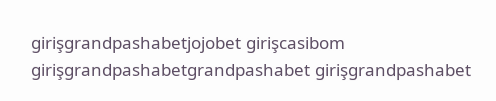girişgrandpashabetjojobet girişcasibom girişgrandpashabetgrandpashabet girişgrandpashabet